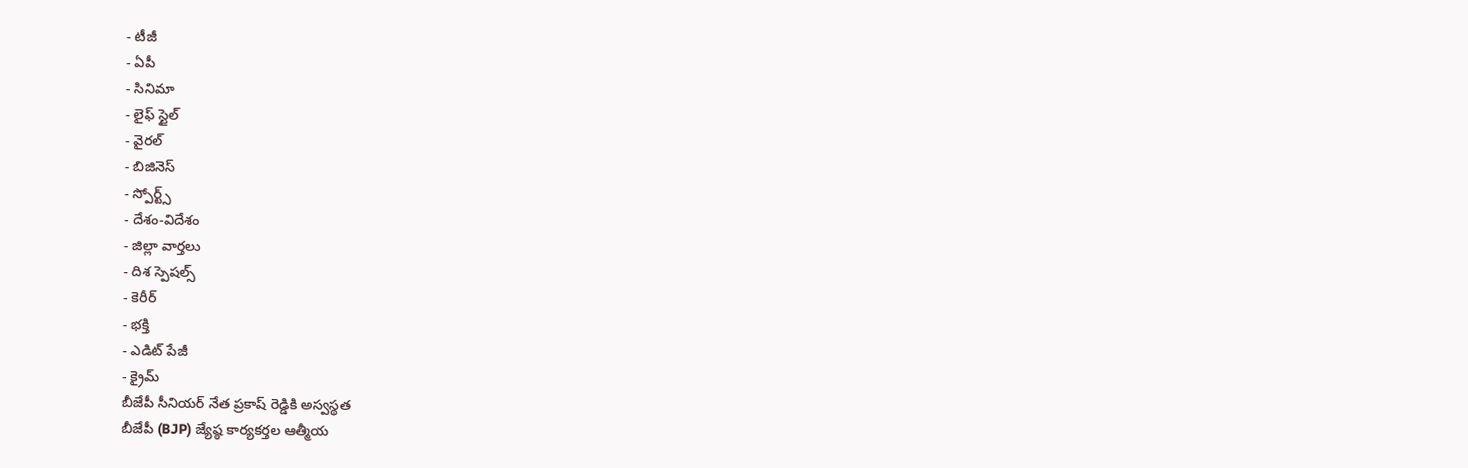- టీజీ
- ఏపీ
- సినిమా
- లైఫ్ స్టైల్
- వైరల్
- బిజినెస్
- స్పోర్ట్స్
- దేశం-విదేశం
- జిల్లా వార్తలు
- దిశ స్పెషల్స్
- కెరీర్
- భక్తి
- ఎడిట్ పేజీ
- క్రైమ్
బీజేపీ సీనియర్ నేత ప్రకాష్ రెడ్డికి అస్వస్థత
బీజేపీ (BJP) జ్యేష్ఠ కార్యకర్తల ఆత్మీయ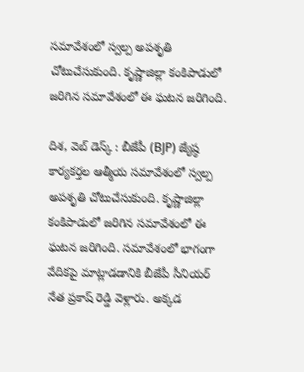సమావేశంలో స్వల్ప అపశృతి చోటుచేసుకుంది. కృష్ణాజిల్లా కంకిపాడులో జరిగిన సమావేశంలో ఈ ఘటన జరిగింది.

దిశ, వెబ్ డెస్క్ : బీజేపీ (BJP) జ్యేష్ఠ కార్యకర్తల ఆత్మీయ సమావేశంలో స్వల్ప అపశృతి చోటుచేసుకుంది. కృష్ణాజిల్లా కంకిపాడులో జరిగిన సమావేశంలో ఈ ఘటన జరిగింది. సమావేశంలో భాగంగా వేదికపై మాట్లాడడానికి బీజేపీ సీనియర్ నేత ప్రకాష్ రెడ్డి వెళ్లారు. అక్కడ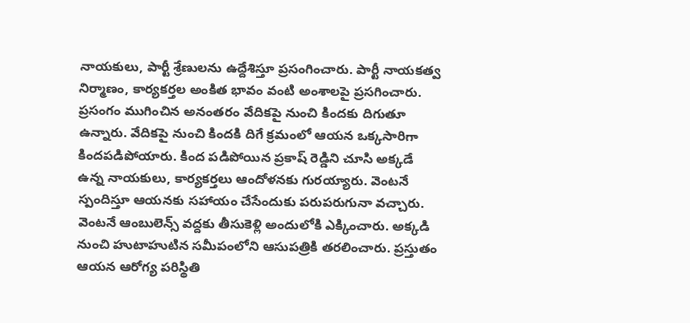నాయకులు, పార్టీ శ్రేణులను ఉద్దేశిస్తూ ప్రసంగించారు. పార్టీ నాయకత్వ నిర్మాణం, కార్యకర్తల అంకిత భావం వంటి అంశాలపై ప్రసగించారు. ప్రసంగం ముగించిన అనంతరం వేదికపై నుంచి కిందకు దిగుతూ ఉన్నారు. వేదికపై నుంచి కిందకి దిగే క్రమంలో ఆయన ఒక్కసారిగా కిందపడిపోయారు. కింద పడిపోయిన ప్రకాష్ రెడ్డిని చూసి అక్కడే ఉన్న నాయకులు, కార్యకర్తలు ఆందోళనకు గురయ్యారు. వెంటనే స్పందిస్తూ ఆయనకు సహాయం చేసేందుకు పరుపరుగునా వచ్చారు. వెంటనే ఆంబులెన్స్ వద్దకు తీసుకెళ్లి అందులోకి ఎక్కించారు. అక్కడి నుంచి హుటాహుటిన సమీపంలోని ఆసుపత్రికి తరలించారు. ప్రస్తుతం ఆయన ఆరోగ్య పరిస్థితి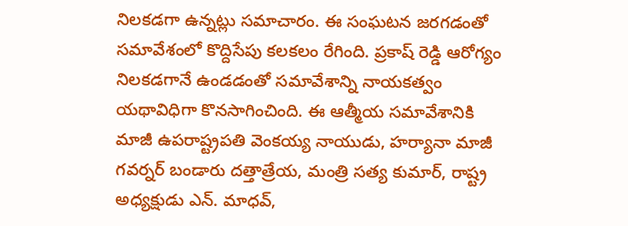నిలకడగా ఉన్నట్లు సమాచారం. ఈ సంఘటన జరగడంతో సమావేశంలో కొద్దిసేపు కలకలం రేగింది. ప్రకాష్ రెడ్డి ఆరోగ్యం నిలకడగానే ఉండడంతో సమావేశాన్ని నాయకత్వం యథావిధిగా కొనసాగించింది. ఈ ఆత్మీయ సమావేశానికి మాజీ ఉపరాష్ట్రపతి వెంకయ్య నాయుడు, హర్యానా మాజీ గవర్నర్ బండారు దత్తాత్రేయ, మంత్రి సత్య కుమార్, రాష్ట్ర అధ్యక్షుడు ఎన్. మాధవ్,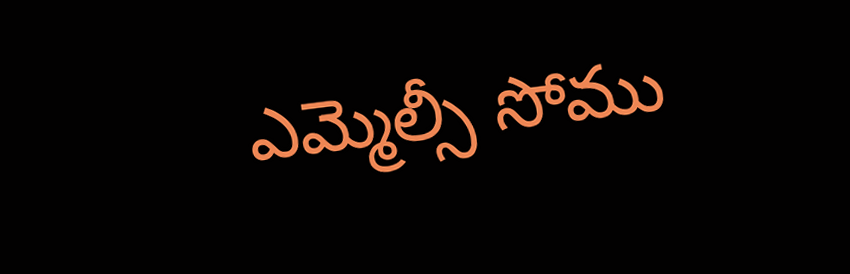ఎమ్మెల్సీ సోము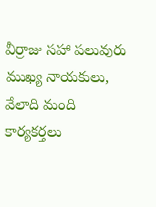వీర్రాజు సహా పలువురు ముఖ్య నాయకులు, వేలాది మంది కార్యకర్తలు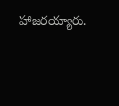హాజరయ్యారు.